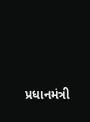પ્રધાનમંત્રી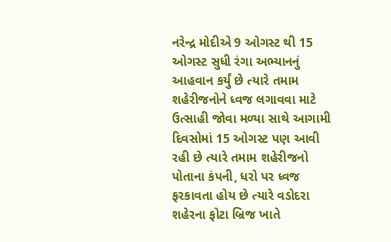નરેન્દ્ર મોદીએ 9 ઓગસ્ટ થી 15 ઓગસ્ટ સુધી રંગા અભ્યાનનું આહવાન કર્યું છે ત્યારે તમામ શહેરીજનોને ધ્વજ લગાવવા માટે ઉત્સાહી જોવા મળ્યા સાથે આગામી દિવસોમાં 15 ઓગસ્ટ પણ આવી રહી છે ત્યારે તમામ શહેરીજનો પોતાના કંપની, ધરો પર ધ્વજ ફરકાવતા હોય છે ત્યારે વડોદરા શહેરના ફોટા બ્રિજ ખાતે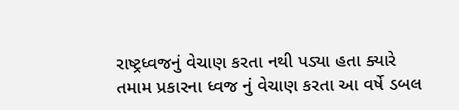રાષ્ટ્રધ્વજનું વેચાણ કરતા નથી પડ્યા હતા ક્યારે તમામ પ્રકારના ધ્વજ નું વેચાણ કરતા આ વર્ષે ડબલ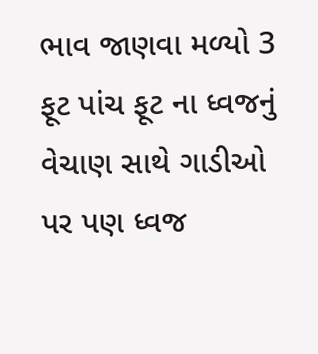ભાવ જાણવા મળ્યો 3 ફૂટ પાંચ ફૂટ ના ધ્વજનું વેચાણ સાથે ગાડીઓ પર પણ ધ્વજ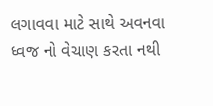લગાવવા માટે સાથે અવનવા ધ્વજ નો વેચાણ કરતા નથી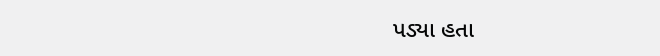પડ્યા હતા